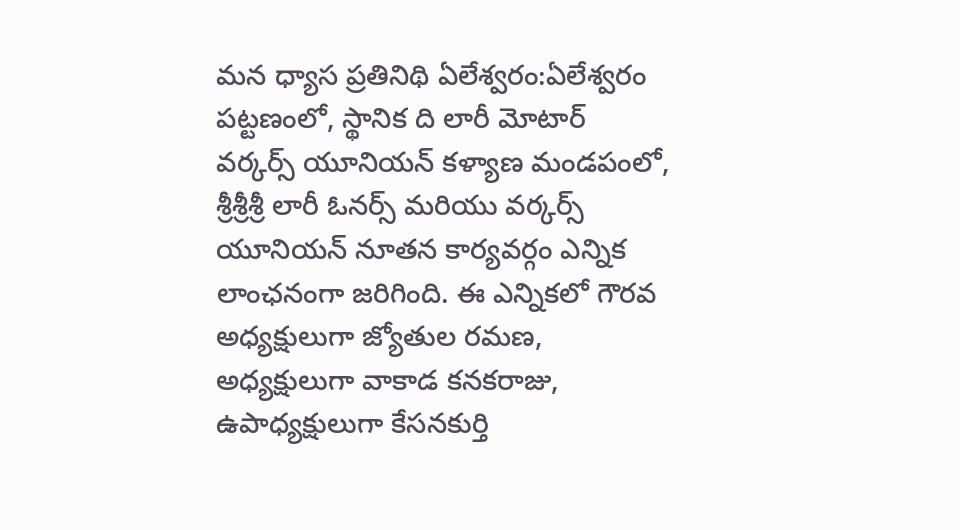మన ధ్యాస ప్రతినిథి ఏలేశ్వరం:ఏలేశ్వరం పట్టణంలో, స్థానిక ది లారీ మోటార్ వర్కర్స్ యూనియన్ కళ్యాణ మండపంలో, శ్రీశ్రీశ్రీ లారీ ఓనర్స్ మరియు వర్కర్స్ యూనియన్ నూతన కార్యవర్గం ఎన్నిక లాంఛనంగా జరిగింది. ఈ ఎన్నికలో గౌరవ అధ్యక్షులుగా జ్యోతుల రమణ, అధ్యక్షులుగా వాకాడ కనకరాజు, ఉపాధ్యక్షులుగా కేసనకుర్తి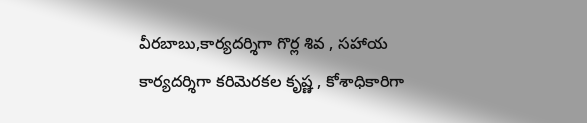వీరబాబు,కార్యదర్శిగా గొర్ల శివ , సహాయ కార్యదర్శిగా కరిమెరకల కృష్ణ , కోశాధికారిగా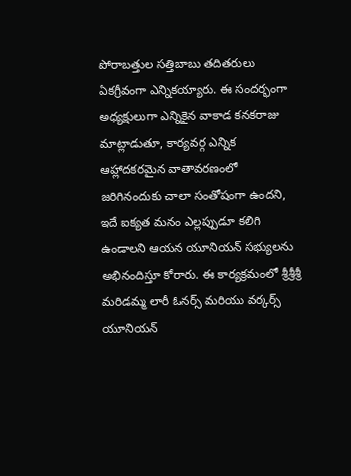పోరాబత్తుల సత్తిబాబు తదితరులు ఏకగ్రీవంగా ఎన్నికయ్యారు. ఈ సందర్భంగా అధ్యక్షులుగా ఎన్నికైన వాకాడ కనకరాజు మాట్లాడుతూ, కార్యవర్గ ఎన్నిక ఆహ్లాదకరమైన వాతావరణంలో జరిగినందుకు చాలా సంతోషంగా ఉందని, ఇదే ఐక్యత మనం ఎల్లప్పుడూ కలిగి ఉండాలని ఆయన యూనియన్ సభ్యులను అభినందిస్తూ కోరారు. ఈ కార్యక్రమంలో శ్రీశ్రీశ్రీ మరిడమ్మ లారీ ఓనర్స్ మరియు వర్కర్స్ యూనియన్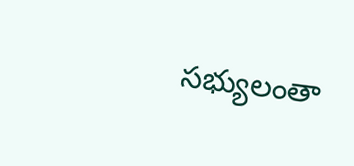సభ్యులంతా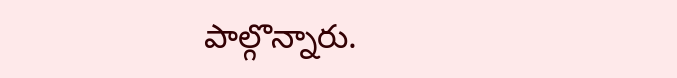పాల్గొన్నారు.